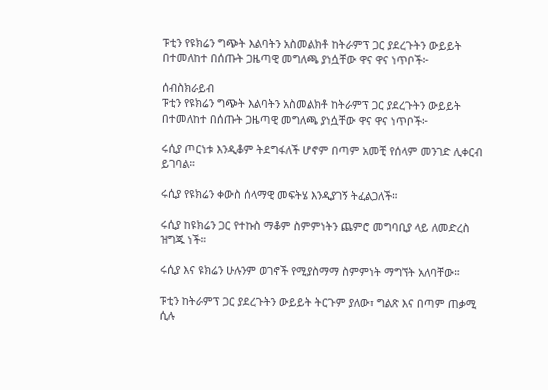ፑቲን የዩክሬን ግጭት እልባትን አስመልክቶ ከትራምፕ ጋር ያደረጉትን ውይይት በተመለከተ በሰጡት ጋዜጣዊ መግለጫ ያነሷቸው ዋና ዋና ነጥቦች፦

ሰብስክራይብ
ፑቲን የዩክሬን ግጭት እልባትን አስመልክቶ ከትራምፕ ጋር ያደረጉትን ውይይት በተመለከተ በሰጡት ጋዜጣዊ መግለጫ ያነሷቸው ዋና ዋና ነጥቦች፦

ሩሲያ ጦርነቱ እንዲቆም ትደግፋለች ሆኖም በጣም አመቺ የሰላም መንገድ ሊቀርብ ይገባል።

ሩሲያ የዩክሬን ቀውስ ሰላማዊ መፍትሄ እንዲያገኝ ትፈልጋለች።

ሩሲያ ከዩክሬን ጋር የተኩስ ማቆም ስምምነትን ጨምሮ መግባቢያ ላይ ለመድረስ ዝግጁ ነች።

ሩሲያ እና ዩክሬን ሁሉንም ወገኖች የሚያስማማ ስምምነት ማግኘት አለባቸው።

ፑቲን ከትራምፕ ጋር ያደረጉትን ውይይት ትርጉም ያለው፣ ግልጽ እና በጣም ጠቃሚ ሲሉ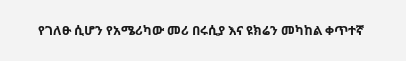የገለፁ ሲሆን የአሜሪካው መሪ በሩሲያ እና ዩክሬን መካከል ቀጥተኛ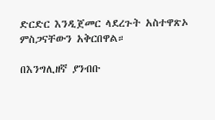ድርድር እንዲጀመር ላደረጉት አስተዋጽኦ ምስጋናቸውን አቅርበዋል።

በእንግሊዘኛ ያንብቡ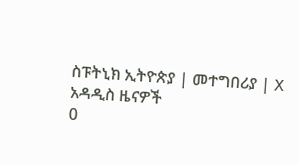ስፑትኒክ ኢትዮጵያ | መተግበሪያ | X
አዳዲስ ዜናዎች
0